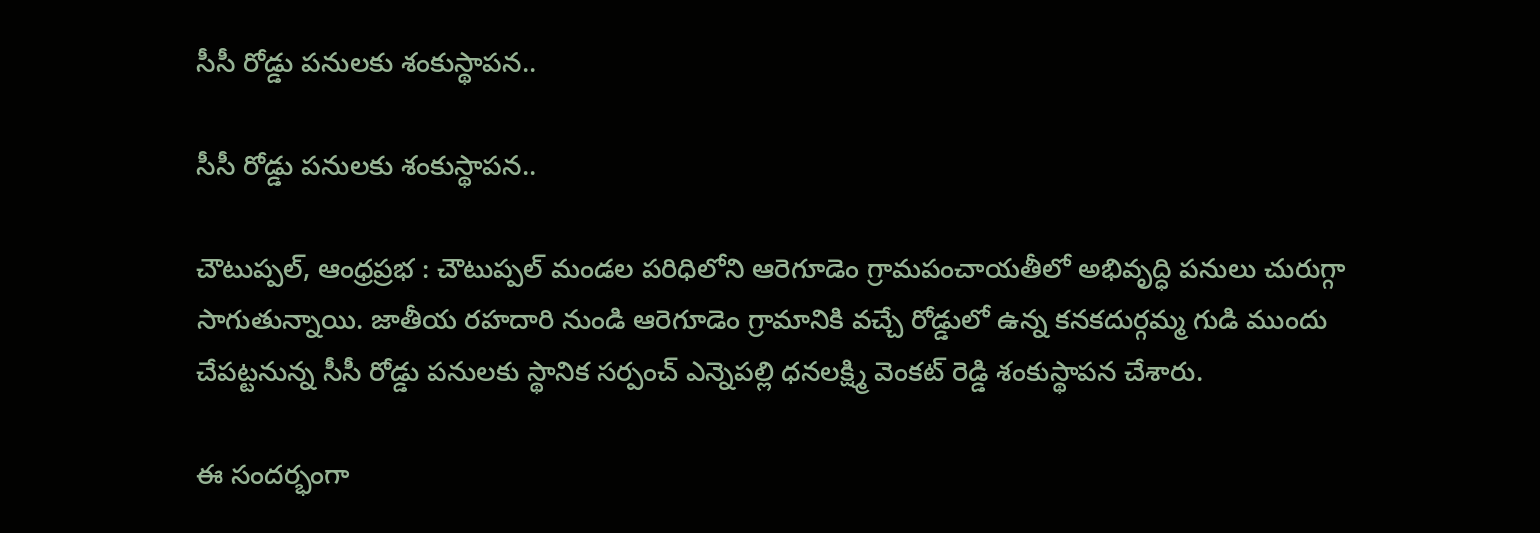సీసీ రోడ్డు పనులకు శంకుస్థాపన..

సీసీ రోడ్డు పనులకు శంకుస్థాపన..

చౌటుప్పల్, ఆంధ్రప్రభ : చౌటుప్పల్ మండల పరిధిలోని ఆరెగూడెం గ్రామపంచాయతీలో అభివృద్ధి పనులు చురుగ్గా సాగుతున్నాయి. జాతీయ రహదారి నుండి ఆరెగూడెం గ్రామానికి వచ్చే రోడ్డులో ఉన్న కనకదుర్గమ్మ గుడి ముందు చేపట్టనున్న సీసీ రోడ్డు పనులకు స్థానిక సర్పంచ్ ఎన్నెపల్లి ధనలక్ష్మి వెంకట్ రెడ్డి శంకుస్థాపన చేశారు.

ఈ సందర్భంగా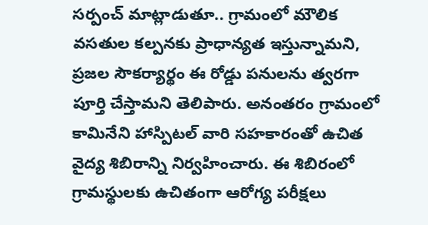సర్పంచ్ మాట్లాడుతూ.. గ్రామంలో మౌలిక వసతుల కల్పనకు ప్రాధాన్యత ఇస్తున్నామని, ప్రజల సౌకర్యార్థం ఈ రోడ్డు పనులను త్వరగా పూర్తి చేస్తామని తెలిపారు. అనంతరం గ్రామంలో కామినేని హాస్పిటల్ వారి సహకారంతో ఉచిత వైద్య శిబిరాన్ని నిర్వహించారు. ఈ శిబిరంలో గ్రామస్థులకు ఉచితంగా ఆరోగ్య పరీక్షలు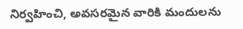నిర్వహించి, అవసరమైన వారికి మందులను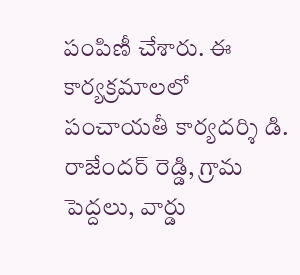పంపిణీ చేశారు. ఈ కార్యక్రమాలలో పంచాయతీ కార్యదర్శి డి. రాజేందర్ రెడ్డి, గ్రామ పెద్దలు, వార్డు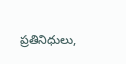ప్రతినిధులు,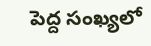పెద్ద సంఖ్యలో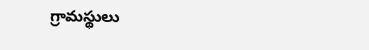గ్రామస్థులు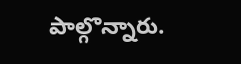పాల్గొన్నారు.